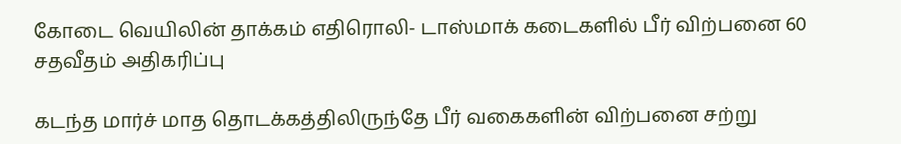கோடை வெயிலின் தாக்கம் எதிரொலி- டாஸ்மாக் கடைகளில் பீர் விற்பனை 60 சதவீதம் அதிகரிப்பு

கடந்த மார்ச் மாத தொடக்கத்திலிருந்தே பீர் வகைகளின் விற்பனை சற்று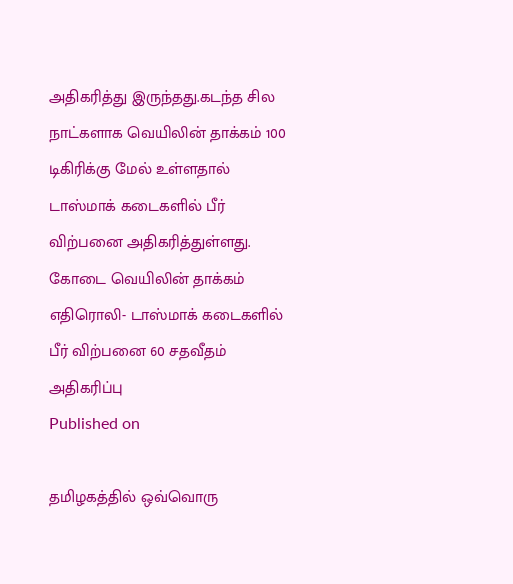அதிகரித்து இருந்தது.கடந்த சில நாட்களாக வெயிலின் தாக்கம் 100 டிகிரிக்கு மேல் உள்ளதால் டாஸ்மாக் கடைகளில் பீர் விற்பனை அதிகரித்துள்ளது.
கோடை வெயிலின் தாக்கம் எதிரொலி- டாஸ்மாக் கடைகளில் பீர் விற்பனை 60 சதவீதம் அதிகரிப்பு
Published on

தமிழகத்தில் ஒவ்வொரு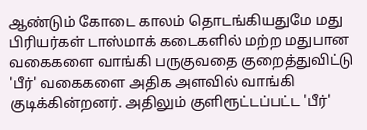ஆண்டும் கோடை காலம் தொடங்கியதுமே மது பிரியர்கள் டாஸ்மாக் கடைகளில் மற்ற மதுபான வகைகளை வாங்கி பருகுவதை குறைத்துவிட்டு 'பீர்' வகைகளை அதிக அளவில் வாங்கி குடிக்கின்றனர். அதிலும் குளிரூட்டப்பட்ட 'பீர்'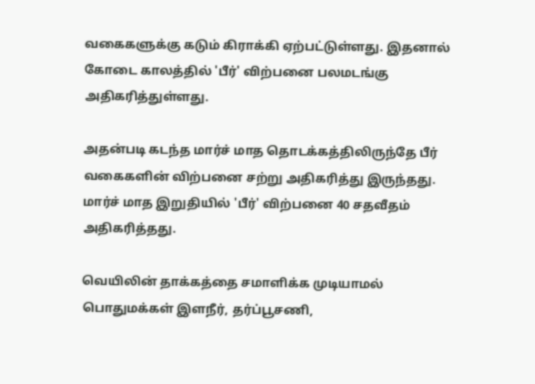வகைகளுக்கு கடும் கிராக்கி ஏற்பட்டுள்ளது. இதனால் கோடை காலத்தில் 'பீர்' விற்பனை பலமடங்கு அதிகரித்துள்ளது.

அதன்படி கடந்த மார்ச் மாத தொடக்கத்திலிருந்தே பீர் வகைகளின் விற்பனை சற்று அதிகரித்து இருந்தது. மார்ச் மாத இறுதியில் 'பீர்' விற்பனை 40 சதவீதம் அதிகரித்தது.

வெயிலின் தாக்கத்தை சமாளிக்க முடியாமல் பொதுமக்கள் இளநீர், தர்ப்பூசணி,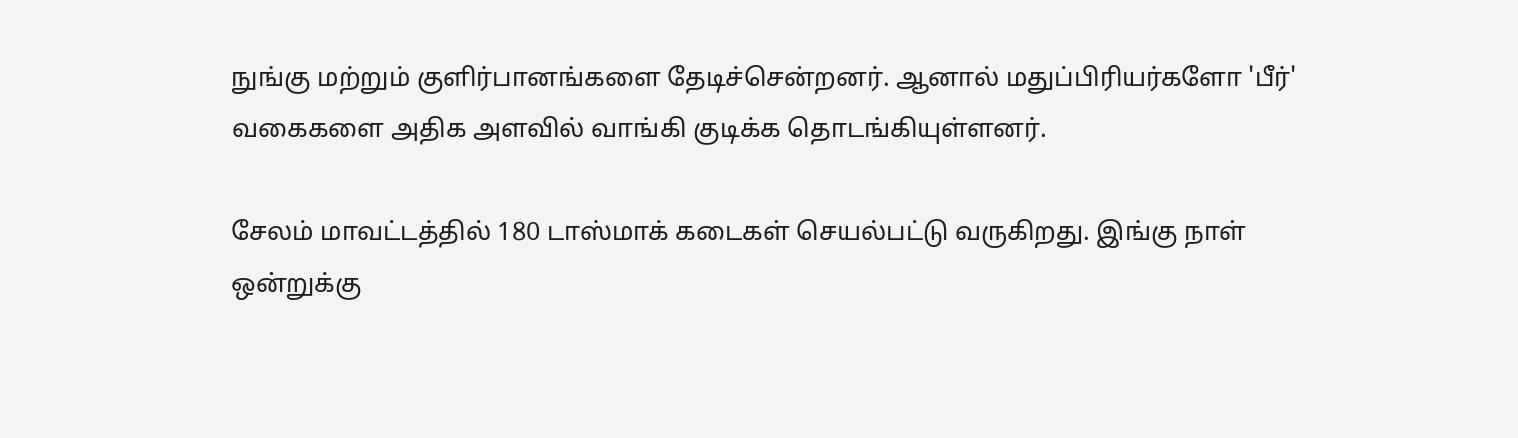நுங்கு மற்றும் குளிர்பானங்களை தேடிச்சென்றனர். ஆனால் மதுப்பிரியர்களோ 'பீர்' வகைகளை அதிக அளவில் வாங்கி குடிக்க தொடங்கியுள்ளனர்.

சேலம் மாவட்டத்தில் 180 டாஸ்மாக் கடைகள் செயல்பட்டு வருகிறது. இங்கு நாள் ஒன்றுக்கு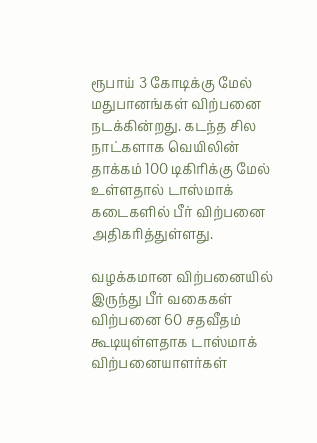ரூபாய் 3 கோடிக்கு மேல் மதுபானங்கள் விற்பனை நடக்கின்றது. கடந்த சில நாட்களாக வெயிலின் தாக்கம் 100 டிகிரிக்கு மேல் உள்ளதால் டாஸ்மாக் கடைகளில் பீர் விற்பனை அதிகரித்துள்ளது.

வழக்கமான விற்பனையில் இருந்து பீர் வகைகள் விற்பனை 60 சதவீதம் கூடியுள்ளதாக டாஸ்மாக் விற்பனையாளர்கள்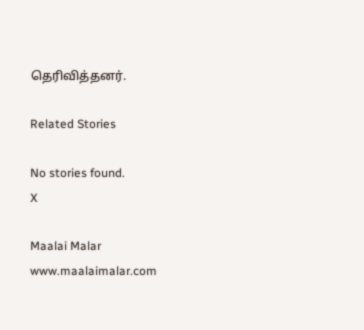தெரிவித்தனர்.

Related Stories

No stories found.
X

Maalai Malar
www.maalaimalar.com